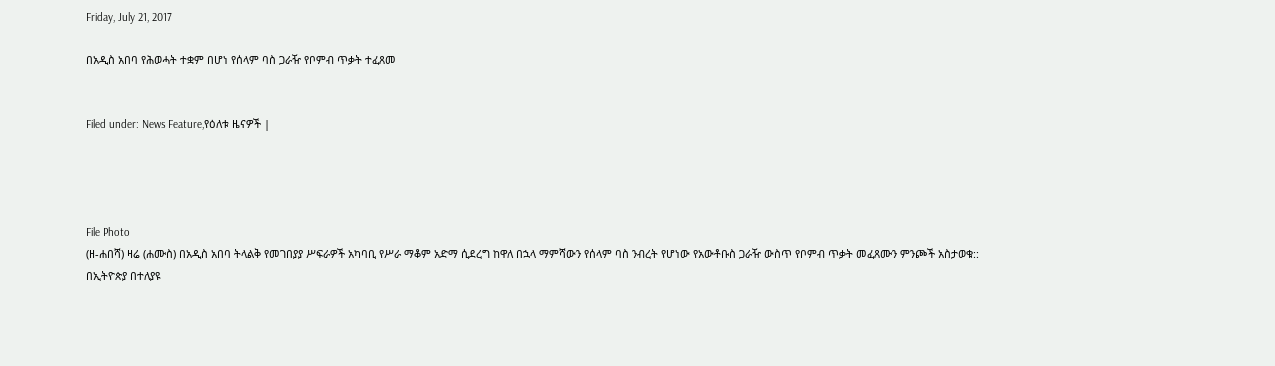Friday, July 21, 2017

በአዲስ አበባ የሕወሓት ተቋም በሆነ የሰላም ባስ ጋራዥ የቦምብ ጥቃት ተፈጸመ


Filed under: News Feature,የዕለቱ ዜናዎች |




File Photo
(ዘ-ሐበሻ) ዛሬ (ሐሙስ) በአዲስ አበባ ትላልቅ የመገበያያ ሥፍራዎች አካባቢ የሥራ ማቆም አድማ ሲደረግ ከዋለ በኋላ ማምሻውን የሰላም ባስ ንብረት የሆነው የአውቶቡስ ጋራዥ ውስጥ የቦምብ ጥቃት መፈጸሙን ምንጮች አስታወቁ::
በኢትዮጵያ በተለያዩ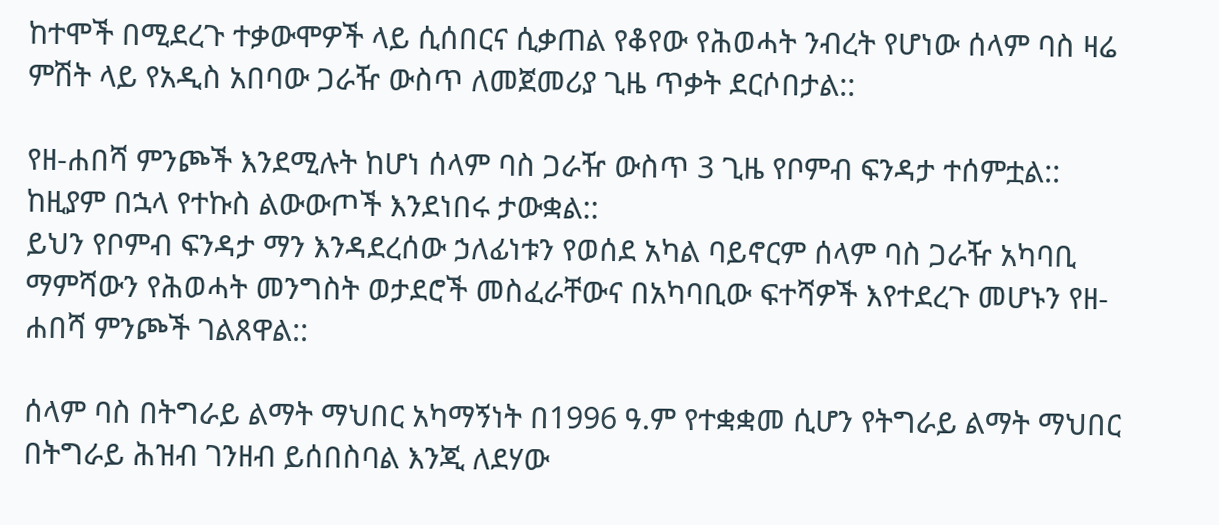ከተሞች በሚደረጉ ተቃውሞዎች ላይ ሲሰበርና ሲቃጠል የቆየው የሕወሓት ንብረት የሆነው ሰላም ባስ ዛሬ ምሽት ላይ የአዲስ አበባው ጋራዥ ውስጥ ለመጀመሪያ ጊዜ ጥቃት ደርሶበታል::

የዘ-ሐበሻ ምንጮች እንደሚሉት ከሆነ ሰላም ባስ ጋራዥ ውስጥ 3 ጊዜ የቦምብ ፍንዳታ ተሰምቷል:: ከዚያም በኋላ የተኩስ ልውውጦች እንደነበሩ ታውቋል::
ይህን የቦምብ ፍንዳታ ማን እንዳደረሰው ኃለፊነቱን የወሰደ አካል ባይኖርም ሰላም ባስ ጋራዥ አካባቢ ማምሻውን የሕወሓት መንግስት ወታደሮች መስፈራቸውና በአካባቢው ፍተሻዎች እየተደረጉ መሆኑን የዘ-ሐበሻ ምንጮች ገልጸዋል::

ሰላም ባስ በትግራይ ልማት ማህበር አካማኝነት በ1996 ዓ.ም የተቋቋመ ሲሆን የትግራይ ልማት ማህበር በትግራይ ሕዝብ ገንዘብ ይሰበስባል እንጂ ለደሃው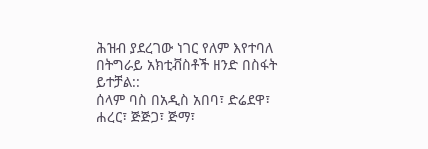ሕዝብ ያደረገው ነገር የለም እየተባለ በትግራይ አክቲቭስቶች ዘንድ በስፋት ይተቻል::
ሰላም ባስ በአዲስ አበባ፣ ድሬደዋ፣ ሐረር፣ ጅጅጋ፣ ጅማ፣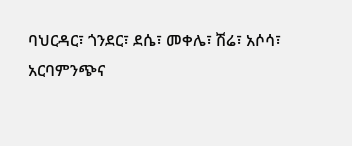ባህርዳር፣ ጎንደር፣ ደሴ፣ መቀሌ፣ ሽሬ፣ አሶሳ፣ አርባምንጭና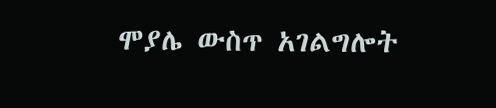ሞያሌ ውስጥ አገልግሎት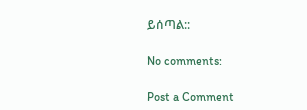ይሰጣል::

No comments:

Post a Comment